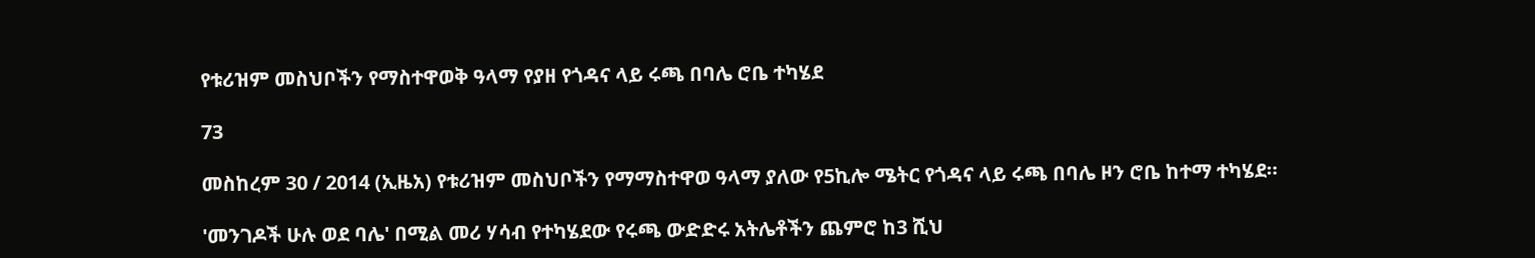የቱሪዝም መስህቦችን የማስተዋወቅ ዓላማ የያዘ የጎዳና ላይ ሩጫ በባሌ ሮቤ ተካሄደ

73

መስከረም 30 / 2014 (ኢዜአ) የቱሪዝም መስህቦችን የማማስተዋወ ዓላማ ያለው የ5ኪሎ ሜትር የጎዳና ላይ ሩጫ በባሌ ዞን ሮቤ ከተማ ተካሄደ።

'መንገዶች ሁሉ ወደ ባሌ' በሚል መሪ ሃሳብ የተካሄደው የሩጫ ውድድሩ አትሌቶችን ጨምሮ ከ3 ሺህ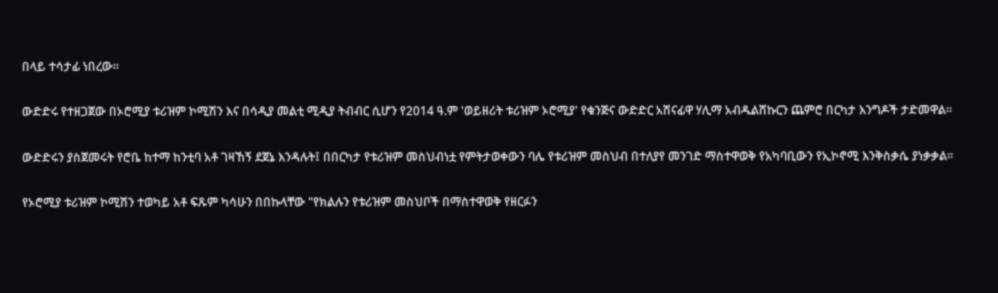በላይ ተሳታፊ ነበረው።

ውድድሩ የተዘጋጀው በኦሮሚያ ቱሪዝም ኮሚሽን እና በሳዲያ መልቲ ሚዲያ ትብብር ሲሆን የ2014 ዓ.ም 'ወይዘሪት ቱሪዝም ኦሮሚያ' የቁንጅና ውድድር አሸናፊዋ ሃሊማ አብዱልሸኩርን ጨምሮ በርካታ እንግዶች ታድመዋል።

ውድድሩን ያስጀመሩት የሮቤ ከተማ ከንቲባ አቶ ገዛኸኝ ደጀኔ እንዳሉት፤ በበርካታ የቱሪዝም መስህብነቷ የምትታወቀውን ባሌ የቱሪዝም መስህብ በተለያየ መንገድ ማስተዋወቅ የአካባቢውን የኢኮኖሚ እንቅስቃሴ ያነቃቃል።

የኦሮሚያ ቱሪዝም ኮሚሽን ተወካይ አቶ ፍጹም ካሳሁን በበኩላቸው "የክልሉን የቱሪዝም መስህቦች በማስተዋወቅ የዘርፉን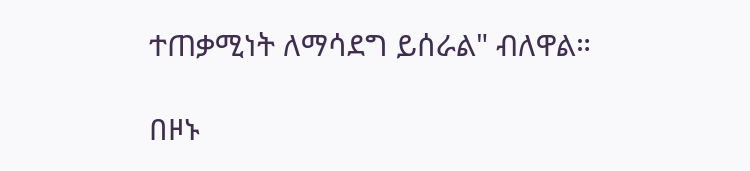ተጠቃሚነት ለማሳደግ ይሰራል" ብለዋል።

በዞኑ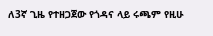ለ3ኛ ጊዜ የተዘጋጀው የጎዳና ላይ ሩጫም የዚሁ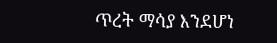ጥረት ማሳያ እንደሆነ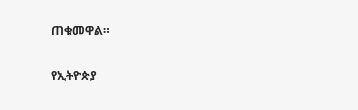ጠቁመዋል።

የኢትዮጵያ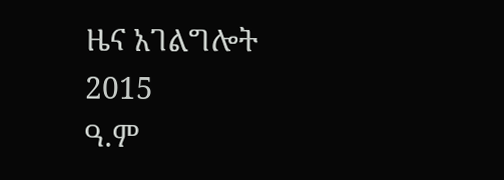ዜና አገልግሎት
2015
ዓ.ም